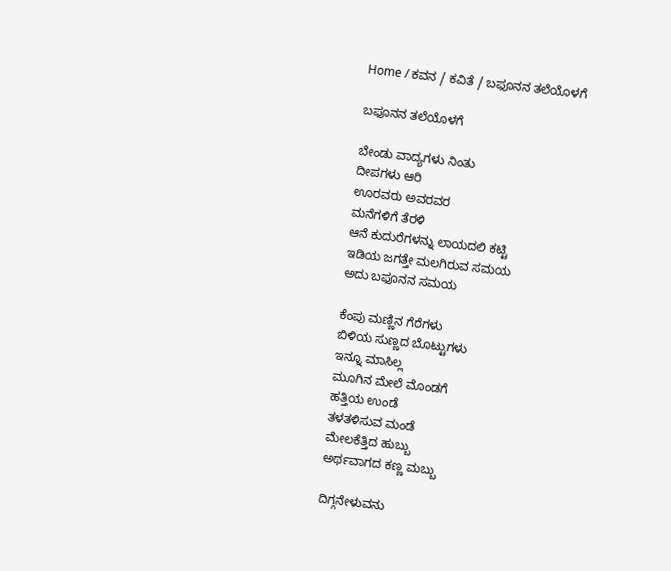Home / ಕವನ / ಕವಿತೆ / ಬಫೂನನ ತಲೆಯೊಳಗೆ

ಬಫೂನನ ತಲೆಯೊಳಗೆ

ಬೇಂಡು ವಾದ್ಯಗಳು ನಿಂತು
ದೀಪಗಳು ಆರಿ
ಊರವರು ಅವರವರ
ಮನೆಗಳಿಗೆ ತೆರಳಿ
ಆನೆ ಕುದುರೆಗಳನ್ನು ಲಾಯದಲಿ ಕಟ್ಟಿ
ಇಡಿಯ ಜಗತ್ತೇ ಮಲಗಿರುವ ಸಮಯ
ಅದು ಬಫೂನನ ಸಮಯ

ಕೆಂಪು ಮಣ್ಣಿನ ಗೆರೆಗಳು
ಬಿಳಿಯ ಸುಣ್ಣದ ಬೊಟ್ಟುಗಳು
ಇನ್ನೂ ಮಾಸಿಲ್ಲ
ಮೂಗಿನ ಮೇಲೆ ಮೊಂಡಗೆ
ಹತ್ತಿಯ ಉಂಡೆ
ತಳತಳಿಸುವ ಮಂಡೆ
ಮೇಲಕೆತ್ತಿದ ಹುಬ್ಬು
ಅರ್ಥವಾಗದ ಕಣ್ಣ ಮಬ್ಬು

ದಿಗ್ಗನೇಳುವನು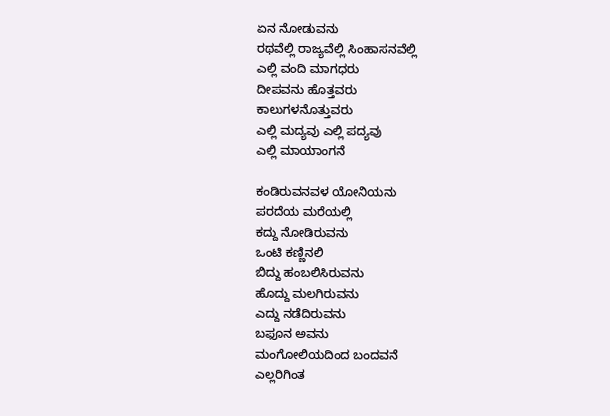ಏನ ನೋಡುವನು
ರಥವೆಲ್ಲಿ ರಾಜ್ಯವೆಲ್ಲಿ ಸಿಂಹಾಸನವೆಲ್ಲಿ
ಎಲ್ಲಿ ವಂದಿ ಮಾಗಧರು
ದೀಪವನು ಹೊತ್ತವರು
ಕಾಲುಗಳನೊತ್ತುವರು
ಎಲ್ಲಿ ಮದ್ಯವು ಎಲ್ಲಿ ಪದ್ಯವು
ಎಲ್ಲಿ ಮಾಯಾಂಗನೆ

ಕಂಡಿರುವನವಳ ಯೋನಿಯನು
ಪರದೆಯ ಮರೆಯಲ್ಲಿ
ಕದ್ದು ನೋಡಿರುವನು
ಒಂಟಿ ಕಣ್ಣಿನಲಿ
ಬಿದ್ದು ಹಂಬಲಿಸಿರುವನು
ಹೊದ್ದು ಮಲಗಿರುವನು
ಎದ್ದು ನಡೆದಿರುವನು
ಬಫೂನ ಅವನು
ಮಂಗೋಲಿಯದಿಂದ ಬಂದವನೆ
ಎಲ್ಲರಿಗಿಂತ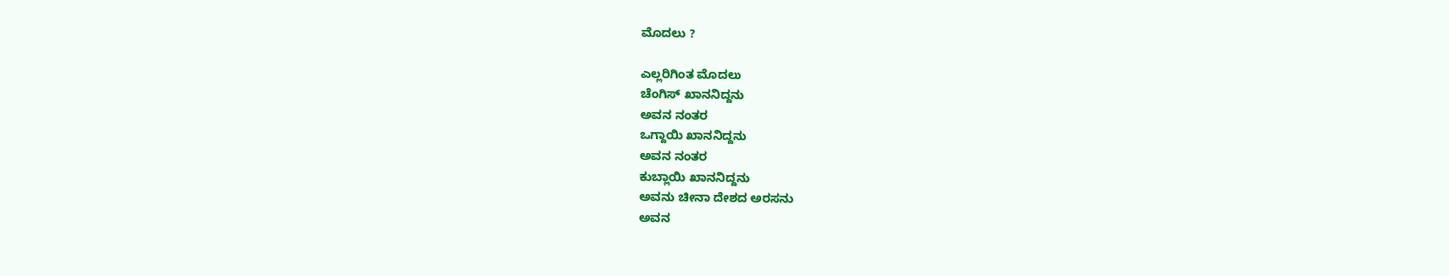ಮೊದಲು ?

ಎಲ್ಲರಿಗಿಂತ ಮೊದಲು
ಚೆಂಗಿಸ್ ಖಾನನಿದ್ದನು
ಅವನ ನಂತರ
ಒಗ್ದಾಯಿ ಖಾನನಿದ್ದನು
ಅವನ ನಂತರ
ಕುಬ್ಲಾಯಿ ಖಾನನಿದ್ದನು
ಅವನು ಚೀನಾ ದೇಶದ ಅರಸನು
ಅವನ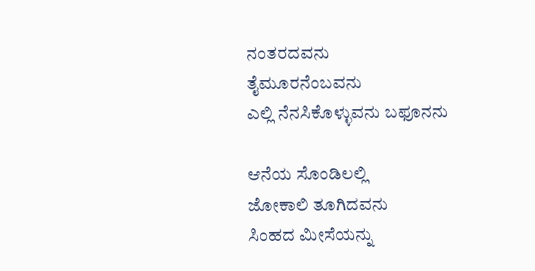ನಂತರದವನು
ತೈಮೂರನೆಂಬವನು
ಎಲ್ಲಿ ನೆನಸಿಕೊಳ್ಳುವನು ಬಫೂನನು

ಆನೆಯ ಸೊಂಡಿಲಲ್ಲಿ
ಜೋಕಾಲಿ ತೂಗಿದವನು
ಸಿಂಹದ ಮೀಸೆಯನ್ನು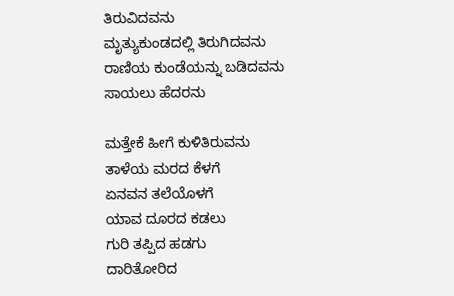ತಿರುವಿದವನು
ಮೃತ್ಯುಕುಂಡದಲ್ಲಿ ತಿರುಗಿದವನು
ರಾಣಿಯ ಕುಂಡೆಯನ್ನು ಬಡಿದವನು
ಸಾಯಲು ಹೆದರನು

ಮತ್ತೇಕೆ ಹೀಗೆ ಕುಳಿತಿರುವನು
ತಾಳೆಯ ಮರದ ಕೆಳಗೆ
ಏನವನ ತಲೆಯೊಳಗೆ
ಯಾವ ದೂರದ ಕಡಲು
ಗುರಿ ತಪ್ಪಿದ ಹಡಗು
ದಾರಿತೋರಿದ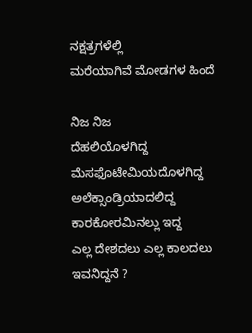ನಕ್ಷತ್ರಗಳೆಲ್ಲಿ
ಮರೆಯಾಗಿವೆ ಮೋಡಗಳ ಹಿಂದೆ

ನಿಜ ನಿಜ
ದೆಹಲಿಯೊಳಗಿದ್ದ
ಮೆಸಫೊಟೇಮಿಯದೊಳಗಿದ್ದ
ಅಲೆಕ್ಸಾಂಡ್ರಿಯಾದಲಿದ್ದ
ಕಾರಕೋರಮಿನಲ್ಲು ಇದ್ದ
ಎಲ್ಲ ದೇಶದಲು ಎಲ್ಲ ಕಾಲದಲು
ಇವನಿದ್ದನೆ ?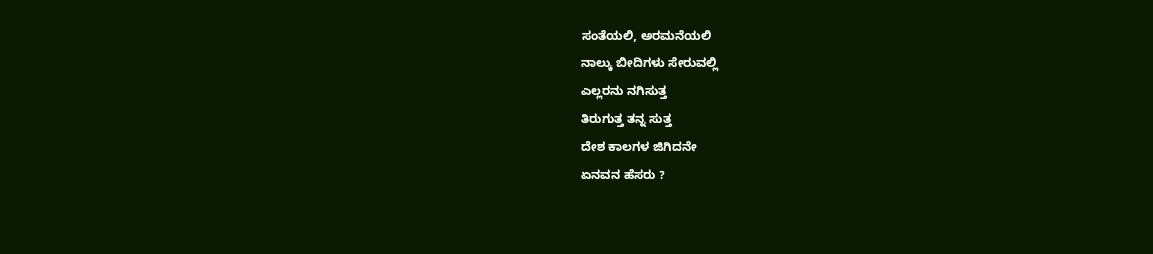ಸಂತೆಯಲಿ, ಅರಮನೆಯಲಿ
ನಾಲ್ಕು ಬೀದಿಗಳು ಸೇರುವಲ್ಲಿ
ಎಲ್ಲರನು ನಗಿಸುತ್ತ
ತಿರುಗುತ್ತ ತನ್ನ ಸುತ್ತ
ದೇಶ ಕಾಲಗಳ ಜಿಗಿದನೇ
ಏನವನ ಹೆಸರು ?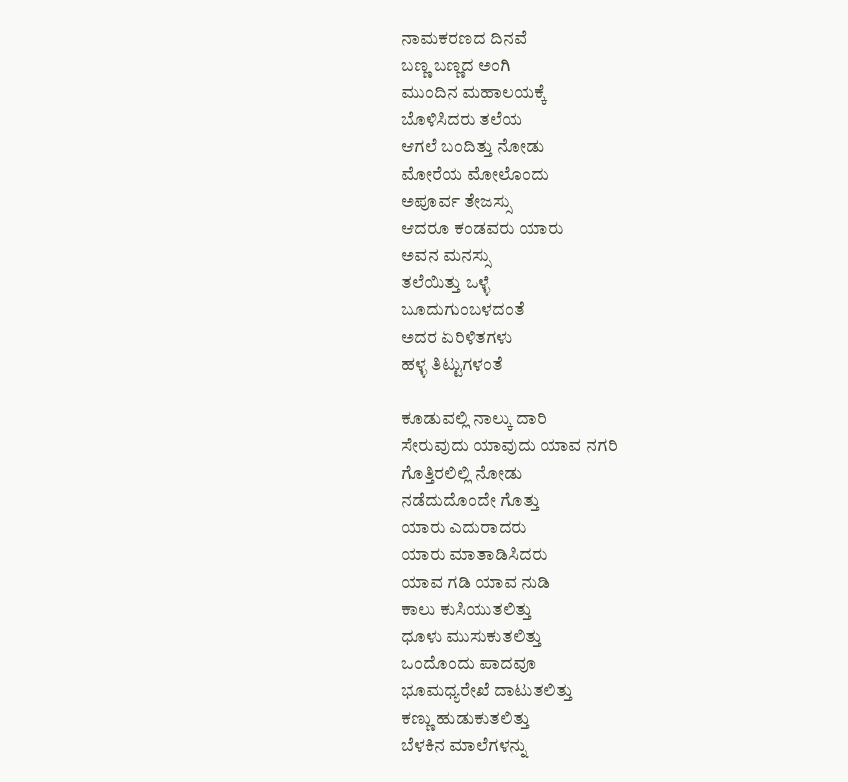ನಾಮಕರಣದ ದಿನವೆ
ಬಣ್ಣ ಬಣ್ಣದ ಅಂಗಿ
ಮುಂದಿನ ಮಹಾಲಯಕ್ಕೆ
ಬೊಳಿಸಿದರು ತಲೆಯ
ಆಗಲೆ ಬಂದಿತ್ತು ನೋಡು
ಮೋರೆಯ ಮೋಲೊಂದು
ಅಪೂರ್ವ ತೇಜಸ್ಸು
ಆದರೂ ಕಂಡವರು ಯಾರು
ಅವನ ಮನಸ್ಸು
ತಲೆಯಿತ್ತು ಒಳ್ಳೆ
ಬೂದುಗುಂಬಳದಂತೆ
ಅದರ ಏರಿಳಿತಗಳು
ಹಳ್ಳ ತಿಟ್ಟುಗಳಂತೆ

ಕೂಡುವಲ್ಲಿ ನಾಲ್ಕು ದಾರಿ
ಸೇರುವುದು ಯಾವುದು ಯಾವ ನಗರಿ
ಗೊತ್ತಿರಲಿಲ್ಲಿ ನೋಡು
ನಡೆದುದೊಂದೇ ಗೊತ್ತು
ಯಾರು ಎದುರಾದರು
ಯಾರು ಮಾತಾಡಿಸಿದರು
ಯಾವ ಗಡಿ ಯಾವ ನುಡಿ
ಕಾಲು ಕುಸಿಯುತಲಿತ್ತು
ಧೂಳು ಮುಸುಕುತಲಿತ್ತು
ಒಂದೊಂದು ಪಾದವೂ
ಭೂಮಧ್ಯರೇಖೆ ದಾಟುತಲಿತ್ತು
ಕಣ್ಣು ಹುಡುಕುತಲಿತ್ತು
ಬೆಳಕಿನ ಮಾಲೆಗಳನ್ನು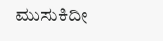ಮುಸುಕಿದೀ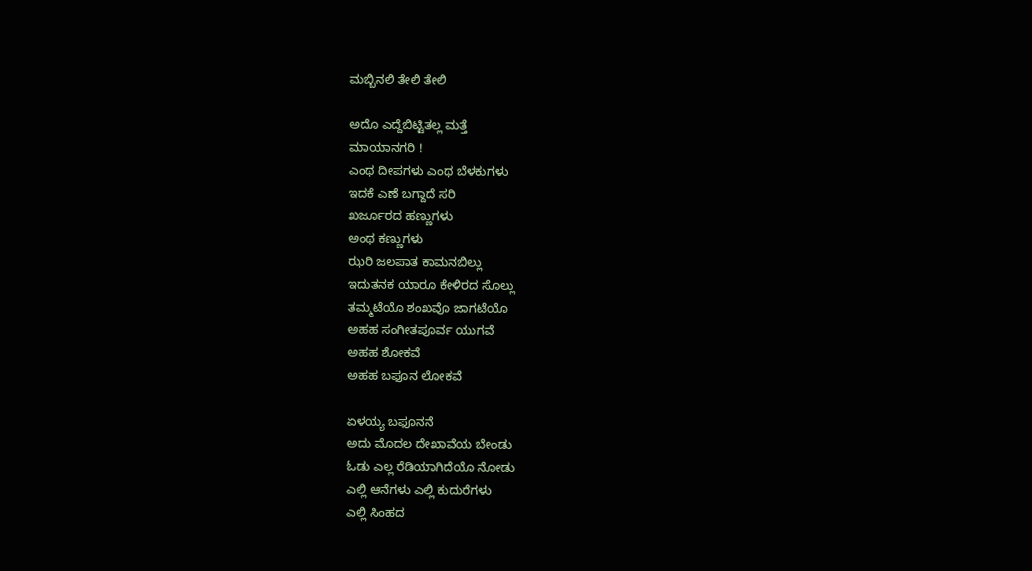ಮಬ್ಬಿನಲಿ ತೇಲಿ ತೇಲಿ

ಅದೊ ಎದ್ದೆಬಿಟ್ಟಿತಲ್ಲ ಮತ್ತೆ
ಮಾಯಾನಗರಿ !
ಎಂಥ ದೀಪಗಳು ಎಂಥ ಬೆಳಕುಗಳು
ಇದಕೆ ಎಣೆ ಬಗ್ದಾದೆ ಸರಿ
ಖರ್ಜೂರದ ಹಣ್ಣುಗಳು
ಅಂಥ ಕಣ್ಣುಗಳು
ಝರಿ ಜಲಪಾತ ಕಾಮನಬಿಲ್ಲು
ಇದುತನಕ ಯಾರೂ ಕೇಳಿರದ ಸೊಲ್ಲು
ತಮ್ಮಟೆಯೊ ಶಂಖವೊ ಜಾಗಟೆಯೊ
ಅಹಹ ಸಂಗೀತಪೂರ್ವ ಯುಗವೆ
ಅಹಹ ಶೋಕವೆ
ಅಹಹ ಬಫೂನ ಲೋಕವೆ

ಏಳಯ್ಯ ಬಫೂನನೆ
ಅದು ಮೊದಲ ದೇಖಾವೆಯ ಬೇಂಡು
ಓಡು ಎಲ್ಲ ರೆಡಿಯಾಗಿದೆಯೊ ನೋಡು
ಎಲ್ಲಿ ಆನೆಗಳು ಎಲ್ಲಿ ಕುದುರೆಗಳು
ಎಲ್ಲಿ ಸಿಂಹದ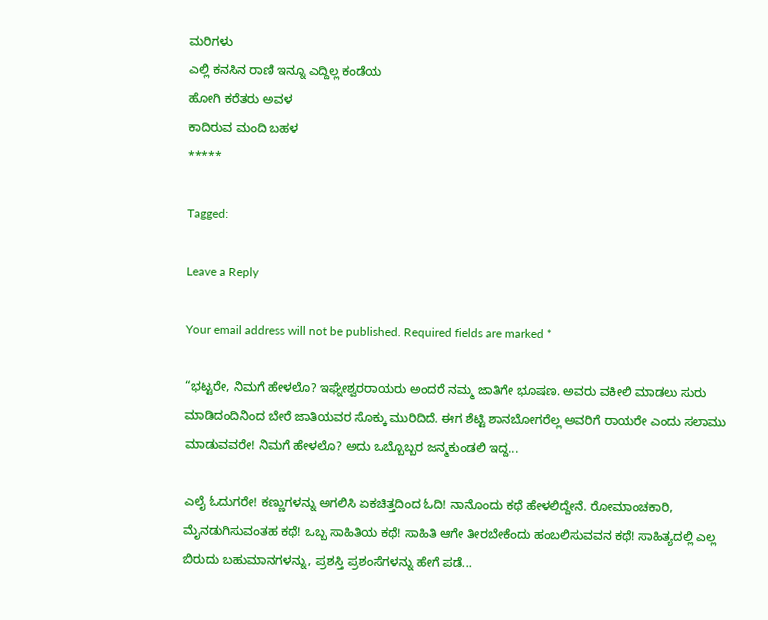ಮರಿಗಳು
ಎಲ್ಲಿ ಕನಸಿನ ರಾಣಿ ಇನ್ನೂ ಎದ್ದಿಲ್ಲ ಕಂಡೆಯ
ಹೋಗಿ ಕರೆತರು ಅವಳ
ಕಾದಿರುವ ಮಂದಿ ಬಹಳ
*****

Tagged:

Leave a Reply

Your email address will not be published. Required fields are marked *

“ಭಟ್ಟರೇ, ನಿಮಗೆ ಹೇಳಲೊ? ಇಘ್ನೇಶ್ವರರಾಯರು ಅಂದರೆ ನಮ್ಮ ಜಾತಿಗೇ ಭೂಷಣ. ಅವರು ವಕೀಲಿ ಮಾಡಲು ಸುರು ಮಾಡಿದಂದಿನಿಂದ ಬೇರೆ ಜಾತಿಯವರ ಸೊಕ್ಕು ಮುರಿದಿದೆ. ಈಗ ಶೆಟ್ಟಿ ಶಾನಬೋಗರೆಲ್ಲ ಅವರಿಗೆ ರಾಯರೇ ಎಂದು ಸಲಾಮು ಮಾಡುವವರೇ! ನಿಮಗೆ ಹೇಳಲೊ? ಅದು ಒಬ್ಬೊಬ್ಬರ ಜನ್ಮಕುಂಡಲಿ ಇದ್ದ...

ಎಲೈ ಓದುಗರೇ! ಕಣ್ಣುಗಳನ್ನು ಅಗಲಿಸಿ ಏಕಚಿತ್ತದಿಂದ ಓದಿ! ನಾನೊಂದು ಕಥೆ ಹೇಳಲಿದ್ದೇನೆ. ರೋಮಾಂಚಕಾರಿ, ಮೈನಡುಗಿಸುವಂತಹ ಕಥೆ! ಒಬ್ಬ ಸಾಹಿತಿಯ ಕಥೆ! ಸಾಹಿತಿ ಆಗೇ ತೀರಬೇಕೆಂದು ಹಂಬಲಿಸುವವನ ಕಥೆ! ಸಾಹಿತ್ಯದಲ್ಲಿ ಎಲ್ಲ ಬಿರುದು ಬಹುಮಾನಗಳನ್ನು, ಪ್ರಶಸ್ತಿ ಪ್ರಶಂಸೆಗಳನ್ನು ಹೇಗೆ ಪಡೆ...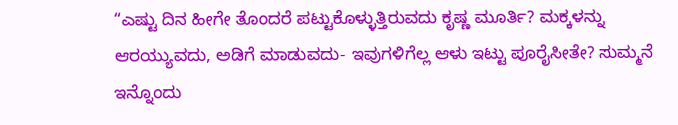“ಎಷ್ಟು ದಿನ ಹೀಗೇ ತೊಂದರೆ ಪಟ್ಟುಕೊಳ್ಳುತ್ತಿರುವದು ಕೃಷ್ಣ ಮೂರ್ತಿ? ಮಕ್ಕಳನ್ನು ಆರಯ್ಯುವದು, ಅಡಿಗೆ ಮಾಡುವದು- ಇವುಗಳಿಗೆಲ್ಲ ಆಳು ಇಟ್ಟು ಪೂರೈಸೀತೇ? ಸುಮ್ಮನೆ ಇನ್ನೊಂದು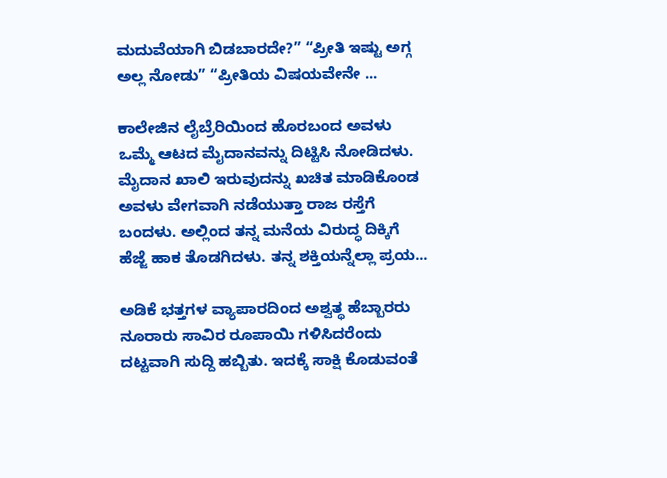ಮದುವೆಯಾಗಿ ಬಿಡಬಾರದೇ?” “ಪ್ರೀತಿ ಇಷ್ಟು ಅಗ್ಗ ಅಲ್ಲ ನೋಡು” “ಪ್ರೀತಿಯ ವಿಷಯವೇನೇ ...

ಕಾಲೇಜಿನ ಲೈಬ್ರೆರಿಯಿಂದ ಹೊರಬಂದ ಅವಳು ಒಮ್ಮೆ ಆಟದ ಮೈದಾನವನ್ನು ದಿಟ್ಟಿಸಿ ನೋಡಿದಳು. ಮೈದಾನ ಖಾಲಿ ಇರುವುದನ್ನು ಖಚಿತ ಮಾಡಿಕೊಂಡ ಅವಳು ವೇಗವಾಗಿ ನಡೆಯುತ್ತಾ ರಾಜ ರಸ್ತೆಗೆ ಬಂದಳು. ಅಲ್ಲಿಂದ ತನ್ನ ಮನೆಯ ವಿರುದ್ಧ ದಿಕ್ಕಿಗೆ ಹೆಜ್ಜೆ ಹಾಕ ತೊಡಗಿದಳು. ತನ್ನ ಶಕ್ತಿಯನ್ನೆಲ್ಲಾ ಪ್ರಯ...

ಅಡಿಕೆ ಭತ್ತಗಳ ವ್ಯಾಪಾರದಿಂದ ಅಶ್ವತ್ಥ ಹೆಬ್ಬಾರರು ನೂರಾರು ಸಾವಿರ ರೂಪಾಯಿ ಗಳಿಸಿದರೆಂದು ದಟ್ಟವಾಗಿ ಸುದ್ದಿ ಹಬ್ಬಿತು. ಇದಕ್ಕೆ ಸಾಕ್ಷಿ ಕೊಡುವಂತೆ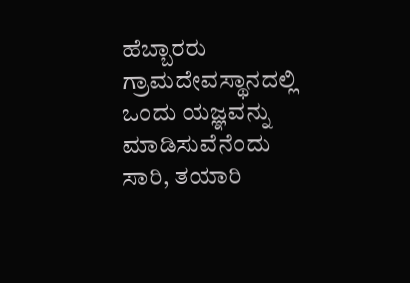ಹೆಬ್ಬಾರರು ಗ್ರಾಮದೇವಸ್ಥಾನದಲ್ಲಿ ಒಂದು ಯಜ್ಞವನ್ನು ಮಾಡಿಸುವೆನೆಂದು ಸಾರಿ, ತಯಾರಿ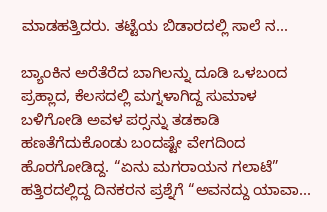ಮಾಡಹತ್ತಿದರು. ತಟ್ಟೆಯ ಬಿಡಾರದಲ್ಲಿ ಸಾಲೆ ನ...

ಬ್ಯಾಂಕಿನ ಅರೆತೆರೆದ ಬಾಗಿಲನ್ನು ದೂಡಿ ಒಳಬಂದ ಪ್ರಹ್ಲಾದ, ಕೆಲಸದಲ್ಲಿ ಮಗ್ನಳಾಗಿದ್ದ ಸುಮಾಳ ಬಳಿಗೋಡಿ ಅವಳ ಪರ್‍ಸನ್ನು ತಡಕಾಡಿ ಹಣತೆಗೆದುಕೊಂಡು ಬಂದಷ್ಟೇ ವೇಗದಿಂದ ಹೊರಗೋಡಿದ್ದ. “ಏನು ಮಗರಾಯನ ಗಲಾಟೆ” ಹತ್ತಿರದಲ್ಲಿದ್ದ ದಿನಕರನ ಪ್ರಶ್ನೆಗೆ “ಅವನದ್ದು ಯಾವಾ...